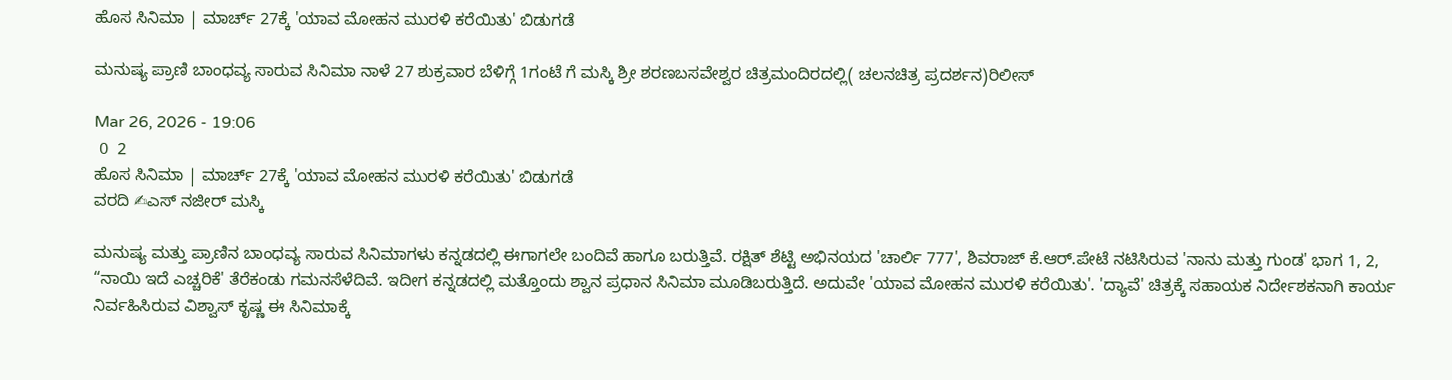ಹೊಸ ಸಿನಿಮಾ | ಮಾರ್ಚ್ 27ಕ್ಕೆ 'ಯಾವ ಮೋಹನ ಮುರಳಿ ಕರೆಯಿತು' ಬಿಡುಗಡೆ

ಮನುಷ್ಯ ಪ್ರಾಣಿ ಬಾಂಧವ್ಯ ಸಾರುವ ಸಿನಿಮಾ ನಾಳೆ 27 ಶುಕ್ರವಾರ ಬೆಳಿಗ್ಗೆ 1ಗಂಟೆ ಗೆ ಮಸ್ಕಿ ಶ್ರೀ ಶರಣಬಸವೇಶ್ವರ ಚಿತ್ರಮಂದಿರದಲ್ಲಿ( ಚಲನಚಿತ್ರ ಪ್ರದರ್ಶನ)ರಿಲೀಸ್

Mar 26, 2026 - 19:06
 0  2
ಹೊಸ ಸಿನಿಮಾ | ಮಾರ್ಚ್ 27ಕ್ಕೆ 'ಯಾವ ಮೋಹನ ಮುರಳಿ ಕರೆಯಿತು' ಬಿಡುಗಡೆ
ವರದಿ ✍ಎಸ್ ನಜೀರ್ ಮಸ್ಕಿ

ಮನುಷ್ಯ ಮತ್ತು ಪ್ರಾಣಿನ ಬಾಂಧವ್ಯ ಸಾರುವ ಸಿನಿಮಾಗಳು ಕನ್ನಡದಲ್ಲಿ ಈಗಾಗಲೇ ಬಂದಿವೆ ಹಾಗೂ ಬರುತ್ತಿವೆ. ರಕ್ಷಿತ್ ಶೆಟ್ಟಿ ಅಭಿನಯದ 'ಚಾರ್ಲಿ 777', ಶಿವರಾಜ್ ಕೆ.ಆರ್.ಪೇಟೆ ನಟಿಸಿರುವ 'ನಾನು ಮತ್ತು ಗುಂಡ' ಭಾಗ 1, 2, “ನಾಯಿ ಇದೆ ಎಚ್ಚರಿಕೆ' ತೆರೆಕಂಡು ಗಮನಸೆಳೆದಿವೆ. ಇದೀಗ ಕನ್ನಡದಲ್ಲಿ ಮತ್ತೊಂದು ಶ್ವಾನ ಪ್ರಧಾನ ಸಿನಿಮಾ ಮೂಡಿಬರುತ್ತಿದೆ. ಅದುವೇ 'ಯಾವ ಮೋಹನ ಮುರಳಿ ಕರೆಯಿತು'. 'ದ್ಯಾವೆ' ಚಿತ್ರಕ್ಕೆ ಸಹಾಯಕ ನಿರ್ದೇಶಕನಾಗಿ ಕಾರ್ಯ ನಿರ್ವಹಿಸಿರುವ ವಿಶ್ವಾಸ್‌ ಕೃಷ್ಣ ಈ ಸಿನಿಮಾಕ್ಕೆ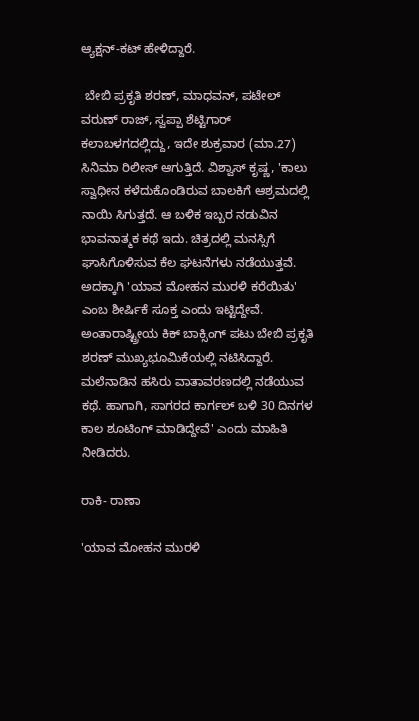ಆ್ಯಕ್ಷನ್-ಕಟ್ ಹೇಳಿದ್ದಾರೆ.

 ಬೇಬಿ ಪ್ರಕೃತಿ ಶರಣ್, ಮಾಧವನ್, ಪಟೇಲ್ ವರುಣ್ ರಾಜ್, ಸ್ವಪ್ಪಾ ಶೆಟ್ಟಿಗಾರ್ ಕಲಾಬಳಗದಲ್ಲಿದ್ದು, ಇದೇ ಶುಕ್ರವಾರ (ಮಾ.27) ಸಿನಿಮಾ ರಿಲೀಸ್‌ ಆಗುತ್ತಿದೆ. ವಿಶ್ವಾಸ್ ಕೃಷ್ಣ, 'ಕಾಲು ಸ್ವಾಧೀನ ಕಳೆದುಕೊಂಡಿರುವ ಬಾಲಕಿಗೆ ಆಶ್ರಮದಲ್ಲಿ ನಾಯಿ ಸಿಗುತ್ತದೆ. ಆ ಬಳಿಕ ಇಬ್ಬರ ನಡುವಿನ ಭಾವನಾತ್ಮಕ ಕಥೆ ಇದು. ಚಿತ್ರದಲ್ಲಿ ಮನಸ್ಸಿಗೆ ಘಾಸಿಗೊಳಿಸುವ ಕೆಲ ಘಟನೆಗಳು ನಡೆಯುತ್ತವೆ. ಅದಕ್ಕಾಗಿ 'ಯಾವ ಮೋಹನ ಮುರಳಿ ಕರೆಯಿತು' ಎಂಬ ಶೀರ್ಷಿಕೆ ಸೂಕ್ತ ಎಂದು ಇಟ್ಟಿದ್ದೇವೆ. ಅಂತಾರಾಷ್ಟ್ರೀಯ ಕಿಕ್ ಬಾಕ್ಸಿಂಗ್ ಪಟು ಬೇಬಿ ಪ್ರಕೃತಿ ಶರಣ್ ಮುಖ್ಯಭೂಮಿಕೆಯಲ್ಲಿ ನಟಿಸಿದ್ದಾರೆ. ಮಲೆನಾಡಿನ ಹಸಿರು ವಾತಾವರಣದಲ್ಲಿ ನಡೆಯುವ ಕಥೆ. ಹಾಗಾಗಿ, ಸಾಗರದ ಕಾರ್ಗಲ್ ಬಳಿ 30 ದಿನಗಳ ಕಾಲ ಶೂಟಿಂಗ್ ಮಾಡಿದ್ದೇವೆ' ಎಂದು ಮಾಹಿತಿ ನೀಡಿದರು.

ರಾಕಿ- ರಾಣಾ

'ಯಾವ ಮೋಹನ ಮುರಳಿ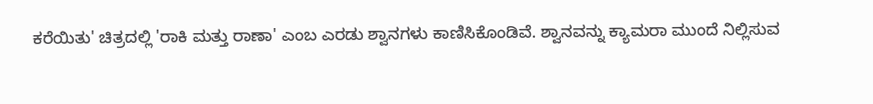ಕರೆಯಿತು' ಚಿತ್ರದಲ್ಲಿ 'ರಾಕಿ ಮತ್ತು ರಾಣಾ' ಎಂಬ ಎರಡು ಶ್ವಾನಗಳು ಕಾಣಿಸಿಕೊಂಡಿವೆ. ಶ್ವಾನವನ್ನು ಕ್ಯಾಮರಾ ಮುಂದೆ ನಿಲ್ಲಿಸುವ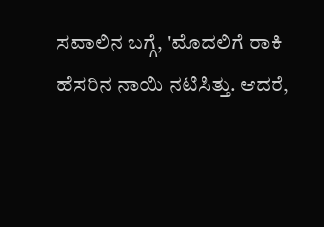ಸವಾಲಿನ ಬಗ್ಗೆ, 'ಮೊದಲಿಗೆ ರಾಕಿ ಹೆಸರಿನ ನಾಯಿ ನಟಿಸಿತ್ತು. ಆದರೆ,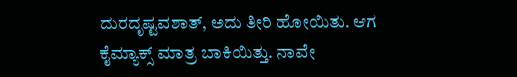ದುರದೃಷ್ಟವಶಾತ್, ಅದು ತೀರಿ ಹೋಯಿತು. ಆಗ ಕೈಮ್ಯಾಕ್ಸ್ ಮಾತ್ರ ಬಾಕಿಯಿತ್ತು. ನಾವೇ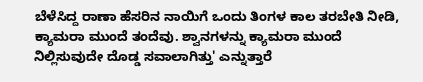ಬೆಳೆಸಿದ್ದ ರಾಣಾ ಹೆಸರಿನ ನಾಯಿಗೆ ಒಂದು ತಿಂಗಳ ಕಾಲ ತರಬೇತಿ ನೀಡಿ, ಕ್ಯಾಮರಾ ಮುಂದೆ ತಂದೆವು. ಶ್ವಾನಗಳನ್ನು ಕ್ಯಾಮರಾ ಮುಂದೆ ನಿಲ್ಲಿಸುವುದೇ ದೊಡ್ಡ ಸವಾಲಾಗಿತ್ತು' ಎನ್ನುತ್ತಾರೆ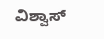ವಿಶ್ವಾಸ್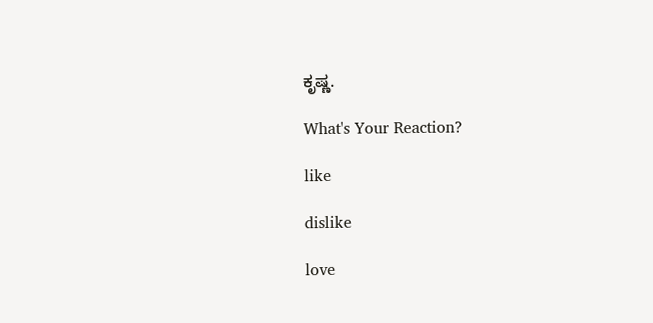ಕೃಷ್ಣ.

What's Your Reaction?

like

dislike

love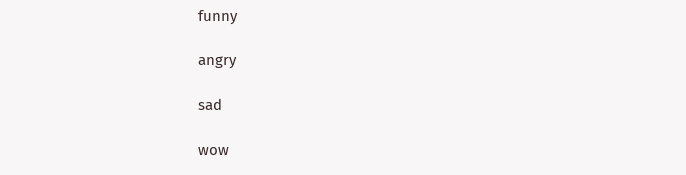funny

angry

sad

wow